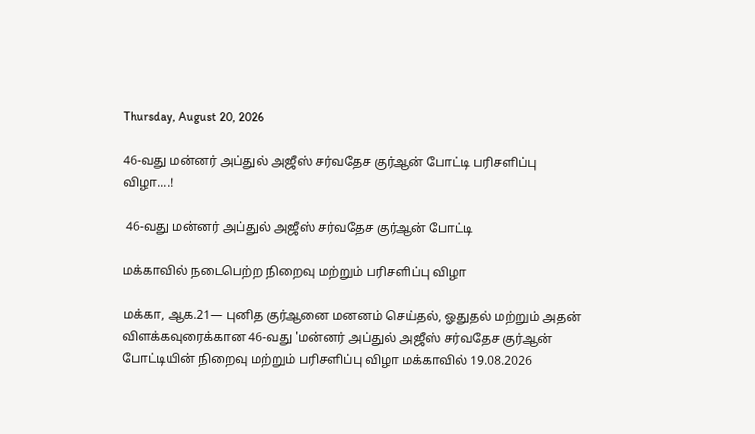Thursday, August 20, 2026

46-வது மன்னர் அப்துல் அஜீஸ் சர்வதேச குர்ஆன் போட்டி பரிசளிப்பு விழா....!

 46-வது மன்னர் அப்துல் அஜீஸ் சர்வதேச குர்ஆன் போட்டி

மக்காவில் நடைபெற்ற நிறைவு மற்றும் பரிசளிப்பு விழா

மக்கா, ஆக.21— புனித குர்ஆனை மனனம் செய்தல், ஓதுதல் மற்றும் அதன் விளக்கவுரைக்கான 46-வது 'மன்னர் அப்துல் அஜீஸ் சர்வதேச குர்ஆன் போட்டியின் நிறைவு மற்றும் பரிசளிப்பு விழா மக்காவில் 19.08.2026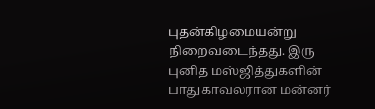புதன்கிழமையன்று நிறைவடைந்தது. இரு புனித மஸ்ஜித்துகளின் பாதுகாவலரான மன்னர்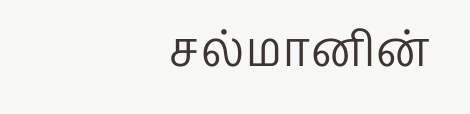சல்மானின்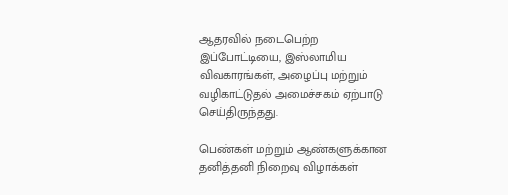ஆதரவில் நடைபெற்ற இப்போட்டியை, இஸ்லாமிய விவகாரங்கள், அழைப்பு மற்றும் வழிகாட்டுதல் அமைச்சகம் ஏற்பாடு செய்திருந்தது.

பெண்கள் மற்றும் ஆண்களுக்கான தனித்தனி நிறைவு விழாக்கள்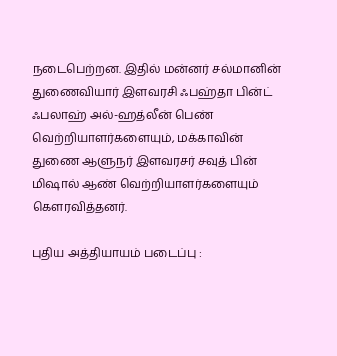நடைபெற்றன. இதில் மன்னர் சல்மானின் துணைவியார் இளவரசி ஃபஹ்தா பின்ட் ஃபலாஹ் அல்-ஹத்லீன் பெண் வெற்றியாளர்களையும், மக்காவின் துணை ஆளுநர் இளவரசர் சவுத் பின் மிஷால் ஆண் வெற்றியாளர்களையும் கௌரவித்தனர்.

புதிய அத்தியாயம் படைப்பு :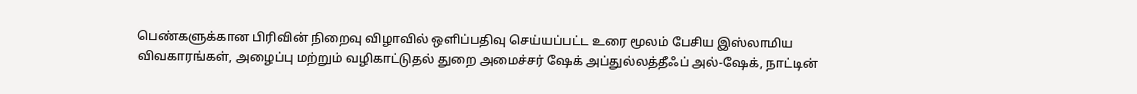பெண்களுக்கான பிரிவின் நிறைவு விழாவில் ஒளிப்பதிவு செய்யப்பட்ட உரை மூலம் பேசிய இஸ்லாமிய விவகாரங்கள், அழைப்பு மற்றும் வழிகாட்டுதல் துறை அமைச்சர் ஷேக் அப்துல்லத்தீஃப் அல்-ஷேக், நாட்டின்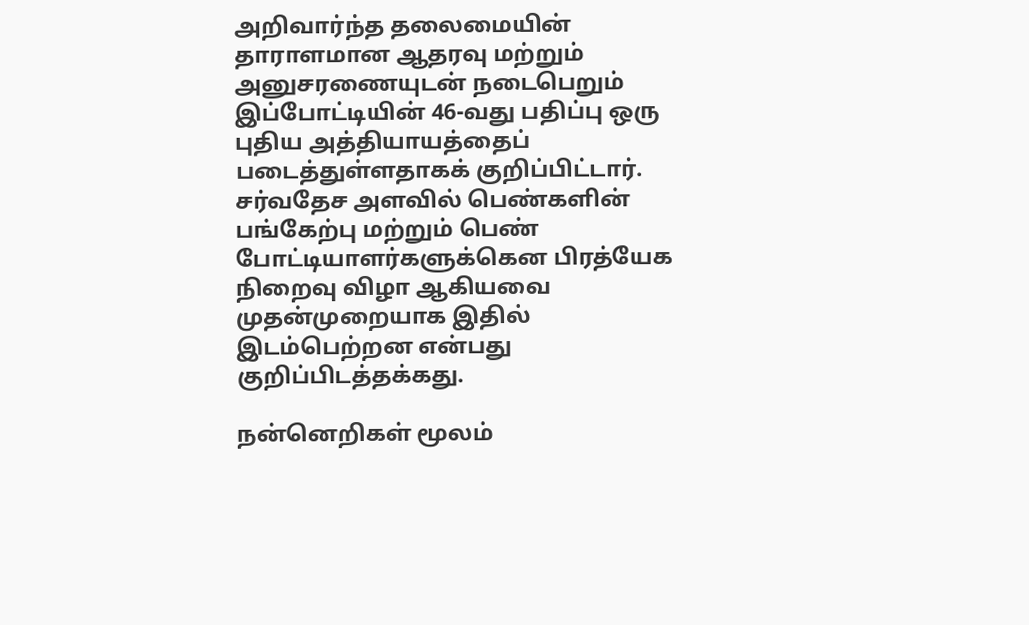அறிவார்ந்த தலைமையின் தாராளமான ஆதரவு மற்றும் அனுசரணையுடன் நடைபெறும் இப்போட்டியின் 46-வது பதிப்பு ஒரு புதிய அத்தியாயத்தைப் படைத்துள்ளதாகக் குறிப்பிட்டார். சர்வதேச அளவில் பெண்களின் பங்கேற்பு மற்றும் பெண் போட்டியாளர்களுக்கென பிரத்யேக நிறைவு விழா ஆகியவை முதன்முறையாக இதில் இடம்பெற்றன என்பது குறிப்பிடத்தக்கது.

நன்னெறிகள் மூலம்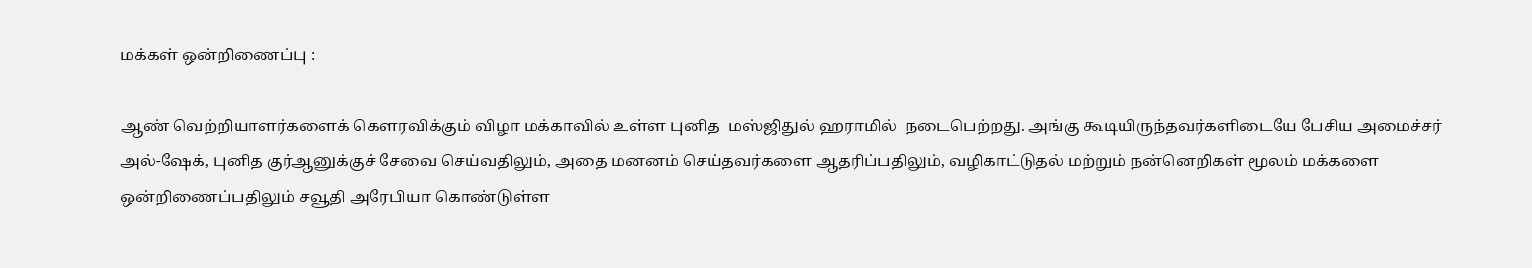மக்கள் ஒன்றிணைப்பு :

ஆண் வெற்றியாளர்களைக் கௌரவிக்கும் விழா மக்காவில் உள்ள புனித  மஸ்ஜிதுல் ஹராமில்  நடைபெற்றது. அங்கு கூடியிருந்தவர்களிடையே பேசிய அமைச்சர் அல்-ஷேக், புனித குர்ஆனுக்குச் சேவை செய்வதிலும், அதை மனனம் செய்தவர்களை ஆதரிப்பதிலும், வழிகாட்டுதல் மற்றும் நன்னெறிகள் மூலம் மக்களை ஒன்றிணைப்பதிலும் சவூதி அரேபியா கொண்டுள்ள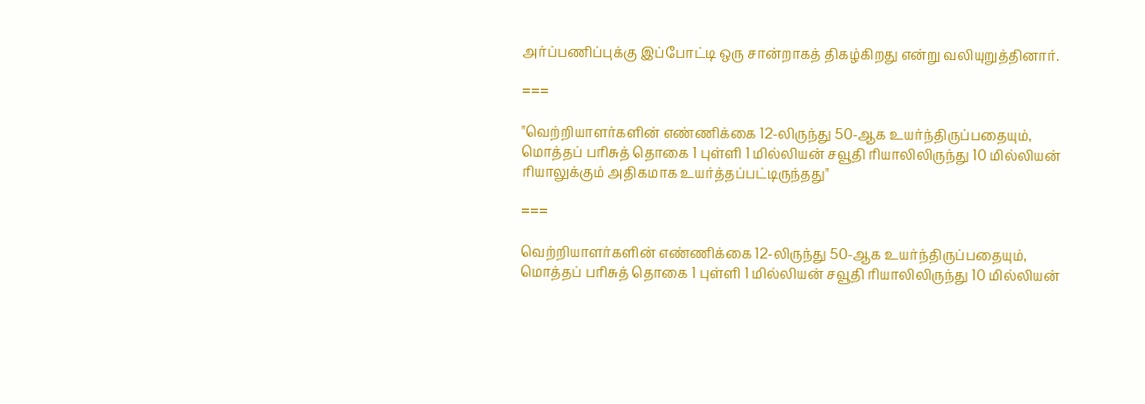அர்ப்பணிப்புக்கு இப்போட்டி ஒரு சான்றாகத் திகழ்கிறது என்று வலியுறுத்தினார்.

===

"வெற்றியாளர்களின் எண்ணிக்கை 12-லிருந்து 50-ஆக உயர்ந்திருப்பதையும், மொத்தப் பரிசுத் தொகை 1 புள்ளி 1 மில்லியன் சவூதி ரியாலிலிருந்து 10 மில்லியன் ரியாலுக்கும் அதிகமாக உயர்த்தப்பட்டிருந்தது"

===

வெற்றியாளர்களின் எண்ணிக்கை 12-லிருந்து 50-ஆக உயர்ந்திருப்பதையும், மொத்தப் பரிசுத் தொகை 1 புள்ளி 1 மில்லியன் சவூதி ரியாலிலிருந்து 10 மில்லியன்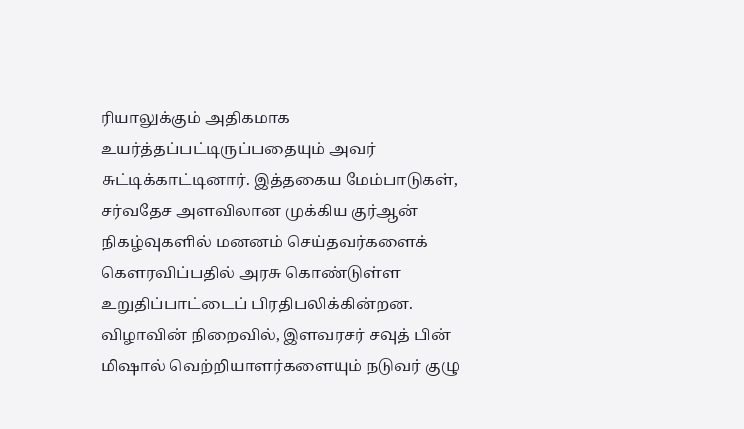ரியாலுக்கும் அதிகமாக உயர்த்தப்பட்டிருப்பதையும் அவர் சுட்டிக்காட்டினார். இத்தகைய மேம்பாடுகள், சர்வதேச அளவிலான முக்கிய குர்ஆன் நிகழ்வுகளில் மனனம் செய்தவர்களைக் கௌரவிப்பதில் அரசு கொண்டுள்ள உறுதிப்பாட்டைப் பிரதிபலிக்கின்றன. விழாவின் நிறைவில், இளவரசர் சவுத் பின் மிஷால் வெற்றியாளர்களையும் நடுவர் குழு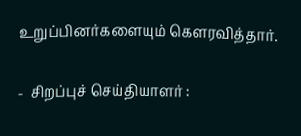உறுப்பினர்களையும் கௌரவித்தார்.

-  சிறப்புச் செய்தியாளர் :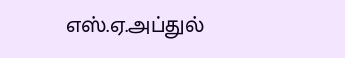எஸ்.ஏ.அப்துல்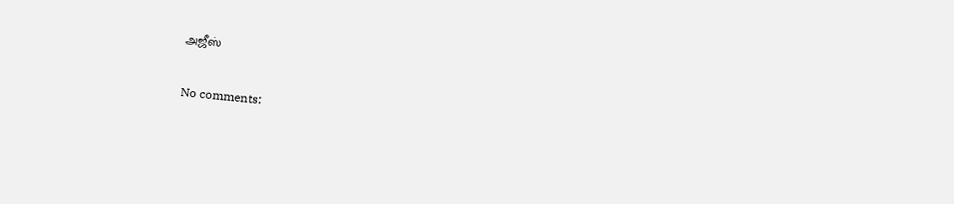அஜீஸ்

No comments: